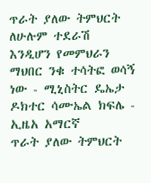ጥራት ያለው ትምህርት ለሁሉም ተደራሽ እንዲሆን የመምህራን ማህበር ንቁ ተሳትፎ ወሳኝ ነው - ሚኒስትር ዴኤታ ዶክተር ሳሙኤል ክፍሌ - ኢዜአ አማርኛ
ጥራት ያለው ትምህርት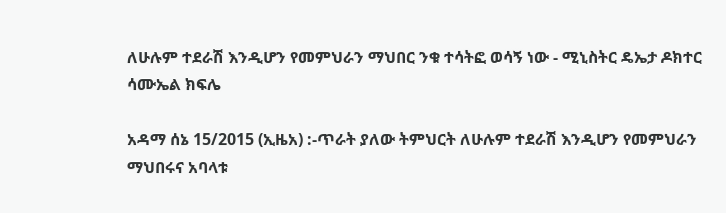ለሁሉም ተደራሽ እንዲሆን የመምህራን ማህበር ንቁ ተሳትፎ ወሳኝ ነው - ሚኒስትር ዴኤታ ዶክተር ሳሙኤል ክፍሌ

አዳማ ሰኔ 15/2015 (ኢዜአ) :-ጥራት ያለው ትምህርት ለሁሉም ተደራሽ እንዲሆን የመምህራን ማህበሩና አባላቱ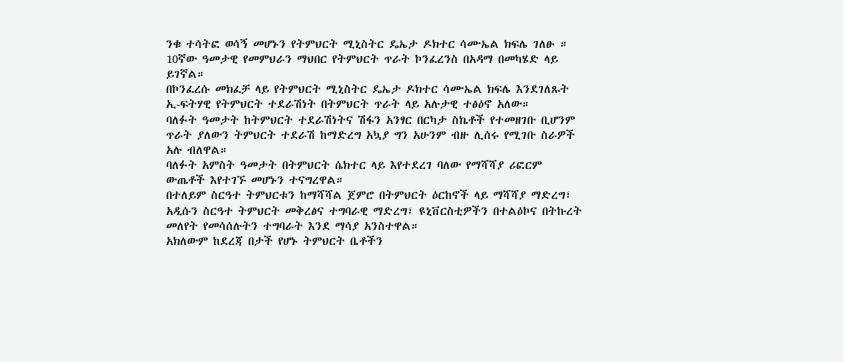ንቁ ተሳትፎ ወሳኝ መሆኑን የትምህርት ሚኒስትር ዴኤታ ዶክተር ሳሙኤል ክፍሌ ገለፁ ።
10ኛው ዓመታዊ የመምህራን ማህበር የትምህርት ጥራት ኮንፈረንስ በአዳማ በመካሄድ ላይ ይገኛል።
በኮንፈረሱ መክፈቻ ላይ የትምህርት ሚኒስትር ዴኤታ ዶክተር ሳሙኤል ክፍሌ እንደገለጹት ኢ-ፍትሃዊ የትምህርት ተደራሽነት በትምህርት ጥራት ላይ አሉታዊ ተፅዕኖ አለው።
ባለፉት ዓመታት ከትምህርት ተደራሽነትና ሽፋን አንፃር በርካታ ስኬቶች የተመዘገቡ ቢሆንም ጥራት ያለውን ትምህርት ተደራሽ ከማድረግ አኳያ ግን አሁንም ብዙ ሊሰሩ የሚገቡ ስራዎች አሉ ብለዋል።
ባለፉት አምስት ዓመታት በትምህርት ሴክተር ላይ እየተደረገ ባለው የማሻሻያ ሪፎርም ውጤቶች እየተገኙ መሆኑን ተናግረዋል።
በተለይም ስርዓተ ትምህርቱን ከማሻሻል ጀምሮ በትምህርት ዕርከኖች ላይ ማሻሻያ ማድረግ፣ አዲሱን ስርዓተ ትምህርት መቅረፅና ተግባራዊ ማድረግ፣ ዩኒቨርስቲዎችን በተልዕኮና በትኩረት መለየት የመሳሰሉትን ተግባራት እንደ ማሳያ አንስተዋል።
አክለውም ከደረጃ በታች የሆኑ ትምህርት ቤቶችን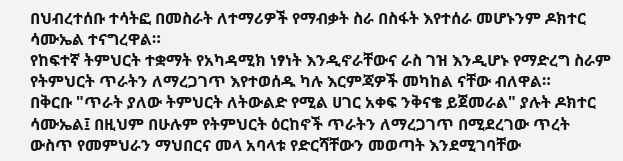በህብረተሰቡ ተሳትፎ በመስራት ለተማሪዎች የማብቃት ስራ በስፋት እየተሰራ መሆኑንም ዶክተር ሳሙኤል ተናግረዋል።
የከፍተኛ ትምህርት ተቋማት የአካዳሚክ ነፃነት እንዲኖራቸውና ራስ ገዝ እንዲሆኑ የማድረግ ስራም የትምህርት ጥራትን ለማረጋገጥ እየተወሰዱ ካሉ እርምጃዎች መካከል ናቸው ብለዋል።
በቅርቡ "ጥራት ያለው ትምህርት ለትውልድ የሚል ሀገር አቀፍ ንቅናቄ ይጀመራል" ያሉት ዶክተር ሳሙኤል፤ በዚህም በሁሉም የትምህርት ዕርከኖች ጥራትን ለማረጋገጥ በሚደረገው ጥረት ውስጥ የመምህራን ማህበርና መላ አባላቱ የድርሻቸውን መወጣት እንደሚገባቸው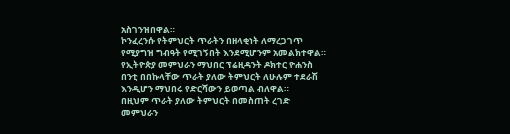አስገንዝበዋል።
ኮንፈረንሱ የትምህርት ጥራትን በዘላቂነት ለማረጋገጥ የሚያግዝ ግብዓት የሚገኝበት እንደሚሆንም አመልክተዋል።
የኢትዮጵያ መምህራን ማህበር ፕሬዚዳንት ዶክተር ዮሐንስ በንቲ በበኩላቸው ጥራት ያለው ትምህርት ለሁሉም ተደራሽ እንዲሆን ማህበሩ የድርሻውን ይወጣል ብለዋል።
በዚህም ጥራት ያለው ትምህርት በመስጠት ረገድ መምህራን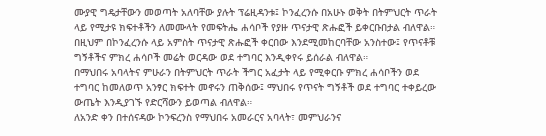ሙያዊ ግዴታቸውን መወጣት አለባቸው ያሉት ፕሬዚዳንቱ፤ ኮንፈረንሱ በአሁኑ ወቅት በትምህርት ጥራት ላይ የሚታዩ ክፍተቶችን ለመሙላት የመፍትሔ ሐሳቦች የያዙ ጥናታዊ ጽሑፎች ይቀርቡበታል ብለዋል።
በዚህም በኮንፈረንሱ ላይ አምስት ጥናታዊ ጽሑፎች ቀርበው እንደሚመከርባቸው አንስተው፤ የጥናቶቹ ግኝቶችና ምክረ ሐሳቦች መሬት ወርዳው ወደ ተግባር እንዲቀየሩ ይሰራል ብለዋል።
በማህበሩ አባላትና ምሁራን በትምህርት ጥራት ችግር አፈታት ላይ የሚቀርቡ ምክረ ሐሳቦችን ወደ ተግባር ከመለወጥ አንፃር ክፍተት መኖሩን ጠቅሰው፤ ማህበሩ የጥናት ግኝቶች ወደ ተግባር ተቀይረው ውጤት እንዲያገኙ የድርሻውን ይወጣል ብለዋል።
ለአንድ ቀን በተሰናዳው ኮንፍረንስ የማህበሩ አመራርና አባላት፣ መምህራንና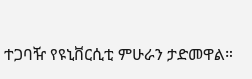ተጋባዥ የዩኒቨርሲቲ ምሁራን ታድመዋል።